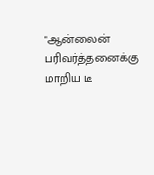"ஆன்லைன் பரிவர்த்தனைக்கு மாறிய டீ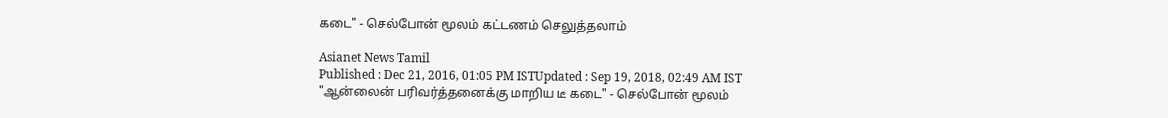கடை" - செல்போன் மூலம் கட்டணம் செலுத்தலாம்

Asianet News Tamil
Published : Dec 21, 2016, 01:05 PM ISTUpdated : Sep 19, 2018, 02:49 AM IST
"ஆன்லைன் பரிவர்த்தனைக்கு மாறிய டீ கடை" - செல்போன் மூலம்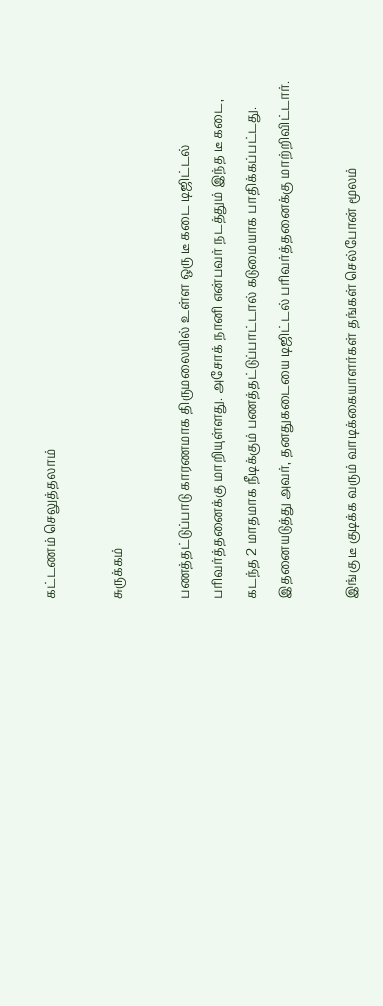கட்டணம் செலுத்தலாம்

சுருக்கம்

பணத்தட்டுப்பாடு காரணமாக திருமலையில் உள்ள ஒரு டீ கடை டிஜிட்டல் பரிவர்த்தனைக்கு மாறியுள்ளது. அசோக் நானி என்பவர் நடத்தும் இந்த டீ கடை, கடந்த 2 மாதமாக நீடிக்கும் பணத்தட்டுப்பாட்டால் கடுமையாக பாதிக்கப்பட்டது. இதனையடுத்து அவர், தனதுகடையை டிஜிட்டல் பரிவர்த்தனைக்கு மாற்றிவிட்டார்.

இங்கு டீ குடிக்க வரும் வாடிக்கையாளர்கள் தங்கள் செல்போன் மூலம்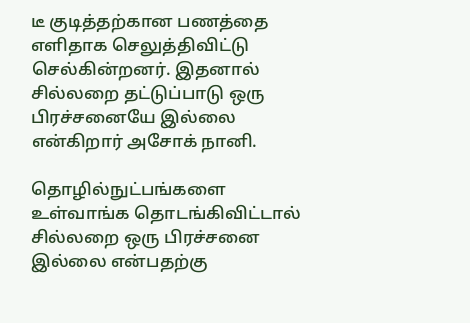டீ குடித்தற்கான பணத்தை எளிதாக செலுத்திவிட்டு செல்கின்றனர். இதனால் சில்லறை தட்டுப்பாடு ஒரு பிரச்சனையே இல்லை என்கிறார் அசோக் நானி.

தொழில்நுட்பங்களை உள்வாங்க தொடங்கிவிட்டால் சில்லறை ஒரு பிரச்சனை இல்லை என்பதற்கு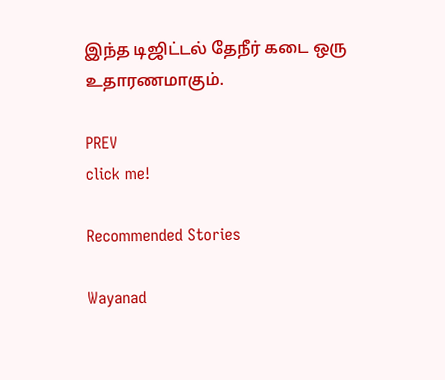இந்த டிஜிட்டல் தேநீர் கடை ஒரு உதாரணமாகும்.

PREV
click me!

Recommended Stories

Wayanad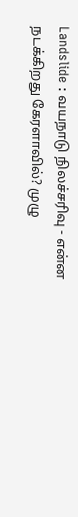Landslide : வயநாடு நிலச்சரிவு - என்ன நடக்கிறது கேரளாவில்? முழு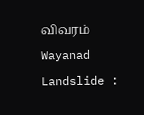விவரம்
Wayanad Landslide :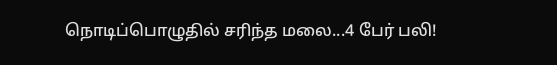நொடிப்பொழுதில் சரிந்த மலை...4 பேர் பலி!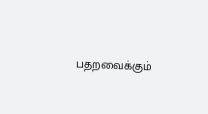பதறவைக்கும்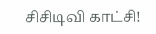சிசிடிவி காட்சி!